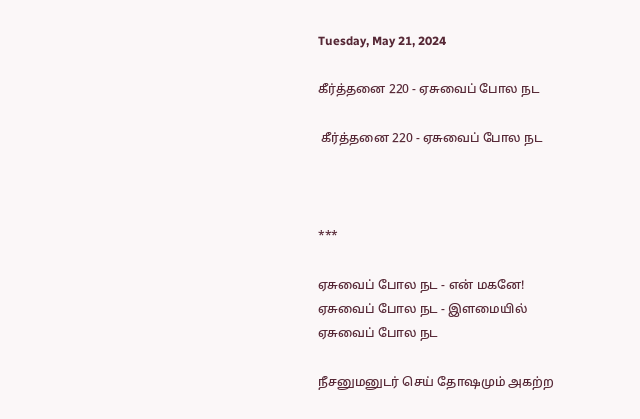Tuesday, May 21, 2024

கீர்த்தனை 220 - ஏசுவைப் போல நட

 கீர்த்தனை 220 - ஏசுவைப் போல நட



***

ஏசுவைப் போல நட - என் மகனே!
ஏசுவைப் போல நட - இளமையில்
ஏசுவைப் போல நட

நீசனுமனுடர் செய் தோஷமும் அகற்ற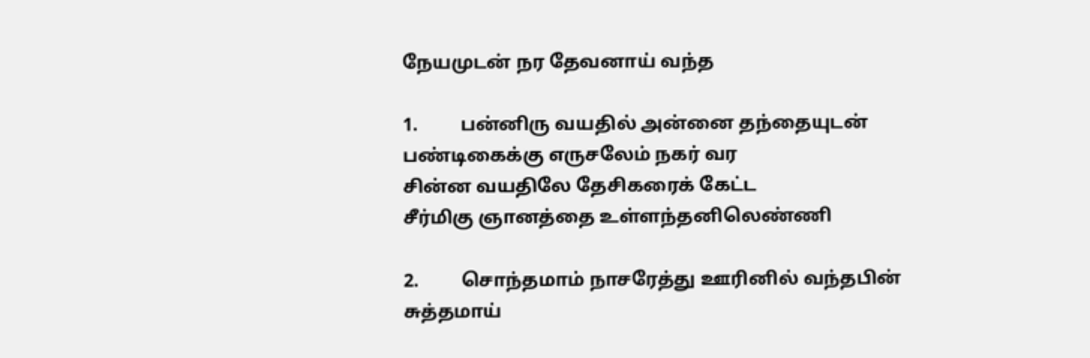நேயமுடன் நர தேவனாய் வந்த

1.         பன்னிரு வயதில் அன்னை தந்தையுடன்
பண்டிகைக்கு எருசலேம் நகர் வர
சின்ன வயதிலே தேசிகரைக் கேட்ட
சீர்மிகு ஞானத்தை உள்ளந்தனிலெண்ணி

2.         சொந்தமாம் நாசரேத்து ஊரினில் வந்தபின்
சுத்தமாய்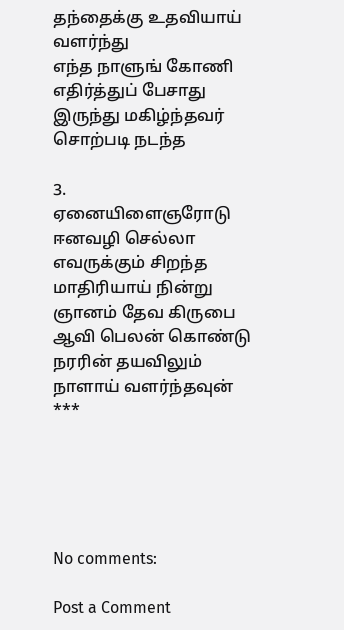தந்தைக்கு உதவியாய் வளர்ந்து
எந்த நாளுங் கோணி எதிர்த்துப் பேசாது
இருந்து மகிழ்ந்தவர் சொற்படி நடந்த

3.         ஏனையிளைஞரோடு ஈனவழி செல்லா
எவருக்கும் சிறந்த மாதிரியாய் நின்று
ஞானம் தேவ கிருபை ஆவி பெலன் கொண்டு
நரரின் தயவிலும் நாளாய் வளர்ந்தவுன்
***





No comments:

Post a Comment